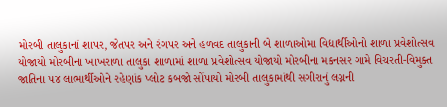મોરબી તાલુકાનાં શાપર, જેતપર અને રંગપર અને હળવદ તાલુકાની બે શાળાઓમા વિદ્યાર્થીઓનો શાળા પ્રવેશોત્સવ યોજાયો મોરબીના ખાખરાળા તાલુકા શાળામાં શાળા પ્રવેશોત્સવ યોજાયો મોરબીના મકનસર ગામે વિચરતી-વિમુક્ત જાતિના ૫૪ લાભાર્થીઓને રહેણાંક પ્લોટ કબજો સોંપાયો મોરબી તાલુકામાંથી સગીરાનું લગ્નની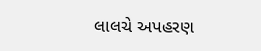લાલચે અપહરણ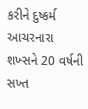કરીને દુષ્કર્મ આચરનારા શખ્સને 20 વર્ષની સખ્ત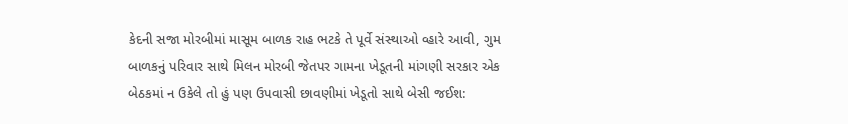કેદની સજા મોરબીમાં માસૂમ બાળક રાહ ભટકે તે પૂર્વે સંસ્થાઓ વ્હારે આવી, ગુમ બાળકનું પરિવાર સાથે મિલન મોરબી જેતપર ગામના ખેડૂતની માંગણી સરકાર એક બેઠકમાં ન ઉકેલે તો હું પણ ઉપવાસી છાવણીમાં ખેડૂતો સાથે બેસી જઈશ: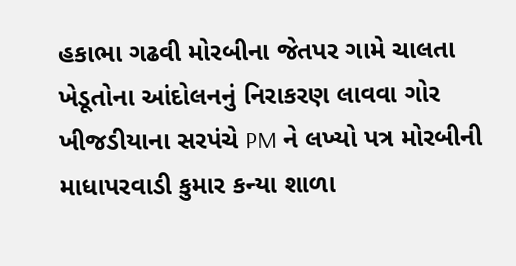હકાભા ગઢવી મોરબીના જેતપર ગામે ચાલતા ખેડૂતોના આંદોલનનું નિરાકરણ લાવવા ગોર ખીજડીયાના સરપંચે PM ને લખ્યો પત્ર મોરબીની માધાપરવાડી કુમાર કન્યા શાળા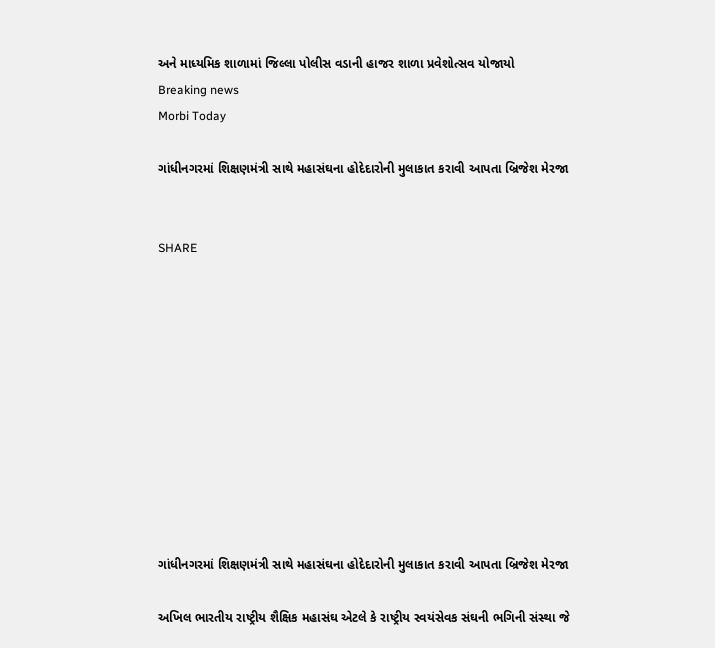અને માધ્યમિક શાળામાં જિલ્લા પોલીસ વડાની હાજર શાળા પ્રવેશોત્સવ યોજાયો
Breaking news
Morbi Today

ગાંધીનગરમાં શિક્ષણમંત્રી સાથે મહાસંઘના હોદેદારોની મુલાકાત કરાવી આપતા બ્રિજેશ મેરજા


SHARE











ગાંધીનગરમાં શિક્ષણમંત્રી સાથે મહાસંઘના હોદેદારોની મુલાકાત કરાવી આપતા બ્રિજેશ મેરજા

અખિલ ભારતીય રાષ્ટ્રીય શૈક્ષિક મહાસંઘ એટલે કે રાષ્ટ્રીય સ્વયંસેવક સંઘની ભગિની સંસ્થા જે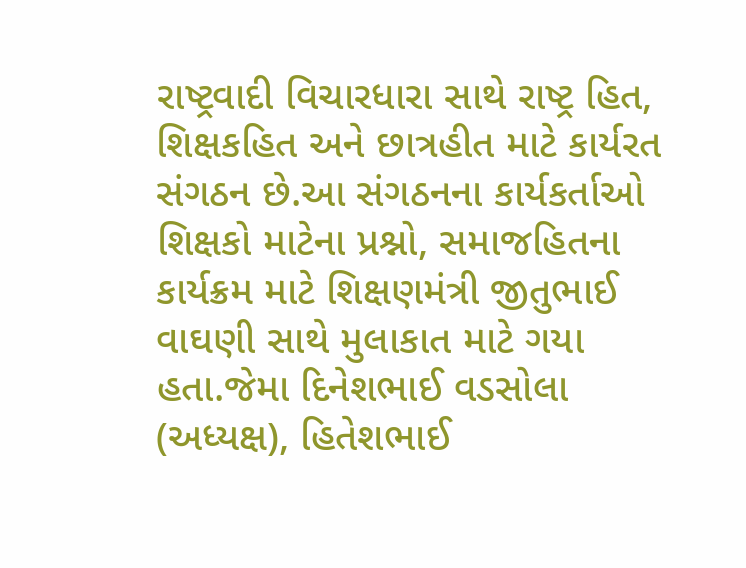રાષ્ટ્રવાદી વિચારધારા સાથે રાષ્ટ્ર હિત, શિક્ષકહિત અને છાત્રહીત માટે કાર્યરત સંગઠન છે.આ સંગઠનના કાર્યકર્તાઓ શિક્ષકો માટેના પ્રશ્નો, સમાજહિતના કાર્યક્રમ માટે શિક્ષણમંત્રી જીતુભાઈ વાઘણી સાથે મુલાકાત માટે ગયા હતા.જેમા દિનેશભાઈ વડસોલા (અધ્યક્ષ), હિતેશભાઈ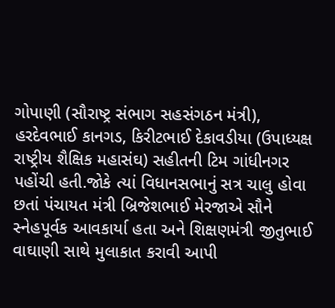ગોપાણી (સૌરાષ્ટ્ર સંભાગ સહસંગઠન મંત્રી), હરદેવભાઈ કાનગડ, કિરીટભાઈ દેકાવડીયા (ઉપાધ્યક્ષ રાષ્ટ્રીય શૈક્ષિક મહાસંઘ) સહીતની ટિમ ગાંધીનગર પહોંચી હતી.જોકે ત્યાં વિધાનસભાનું સત્ર ચાલુ હોવા છતાં પંચાયત મંત્રી બ્રિજેશભાઈ મેરજાએ સૌને સ્નેહપૂર્વક આવકાર્યા હતા અને શિક્ષણમંત્રી જીતુભાઈ વાઘાણી સાથે મુલાકાત કરાવી આપી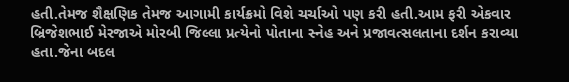હતી.તેમજ શૈક્ષણિક તેમજ આગામી કાર્યક્રમો વિશે ચર્ચાઓ પણ કરી હતી.આમ ફરી એકવાર બ્રિજેશભાઈ મેરજાએ મોરબી જિલ્લા પ્રત્યેનો પોતાના સ્નેહ અને પ્રજાવત્સલતાના દર્શન કરાવ્યા હતા.જેના બદલ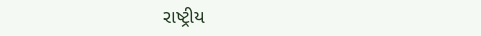રાષ્ટ્રીય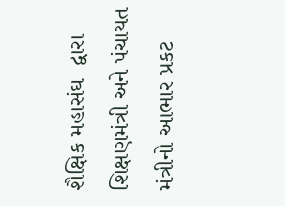શૈક્ષિક મહાસંઘ  દ્વારા શિક્ષણમંત્રી અને પંચાયત મંત્રીનો આભાર પ્રકટ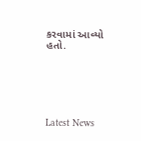કરવામાં આવ્યો હતો.






Latest News